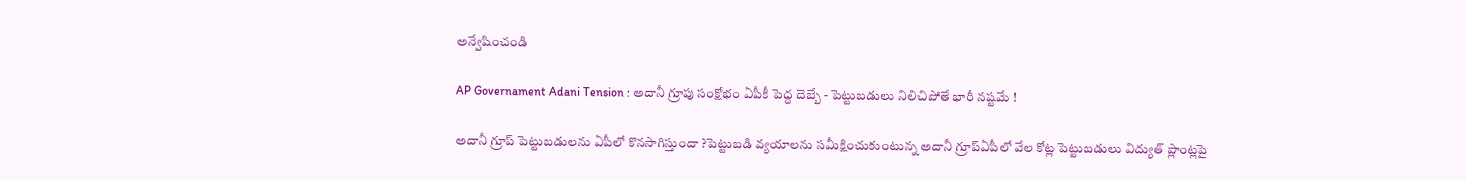అన్వేషించండి

AP Governament Adani Tension : అదానీ గ్రూపు సంక్షోభం ఏపీకీ పెద్ద దెబ్బే - పెట్టుబడులు నిలిచిపోతే భారీ నష్టమే !

అదానీ గ్రూప్ పెట్టుబడులను ఏపీలో కొనసాగిస్తుందా ?పెట్టుబడి వ్యయాలను సమీక్షించుకుంటున్న అదానీ గ్రూప్ఏపీలో వేల కోట్ల పెట్టుబడులు విద్యుత్ ప్లాంట్లపై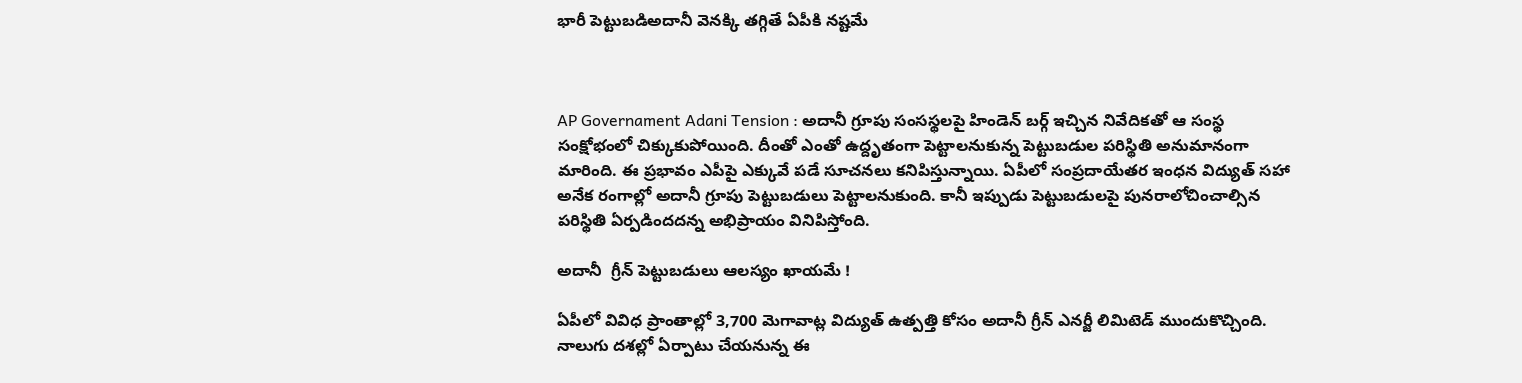భారీ పెట్టుబడిఅదానీ వెనక్కి తగ్గితే ఏపీకి నష్టమే



AP Governament Adani Tension : అదానీ గ్రూపు సంసస్థలపై హిండెన్ బర్గ్ ఇచ్చిన నివేదికతో ఆ సంస్థ సంక్షోభంలో చిక్కుకుపోయింది. దీంతో ఎంతో ఉద్దృతంగా పెట్టాలనుకున్న పెట్టుబడుల పరిస్థితి అనుమానంగా మారింది. ఈ ప్రభావం ఎపీపై ఎక్కువే పడే సూచనలు కనిపిస్తున్నాయి. ఏపీలో సంప్రదాయేతర ఇంధన విద్యుత్ సహా అనేక రంగాల్లో అదానీ గ్రూపు పెట్టుబడులు పెట్టాలనుకుంది. కానీ ఇప్పుడు పెట్టుబడులపై పునరాలోచించాల్సిన పరిస్థితి ఏర్పడిందదన్న అభిప్రాయం వినిపిస్తోంది.

అదానీ  గ్రీన్ పెట్టుబడులు ఆలస్యం ఖాయమే !

ఏపీలో వివిధ ప్రాంతాల్లో 3,700 మెగావాట్ల విద్యుత్‌ ఉత్పత్తి కోసం అదానీ గ్రీన్‌ ఎనర్జీ లిమిటెడ్‌ ముందుకొచ్చింది. నాలుగు దశల్లో ఏర్పాటు చేయనున్న ఈ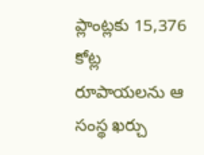ప్లాంట్లకు 15,376 కోట్ల రూపాయలను ఆ సంస్థ ఖర్చు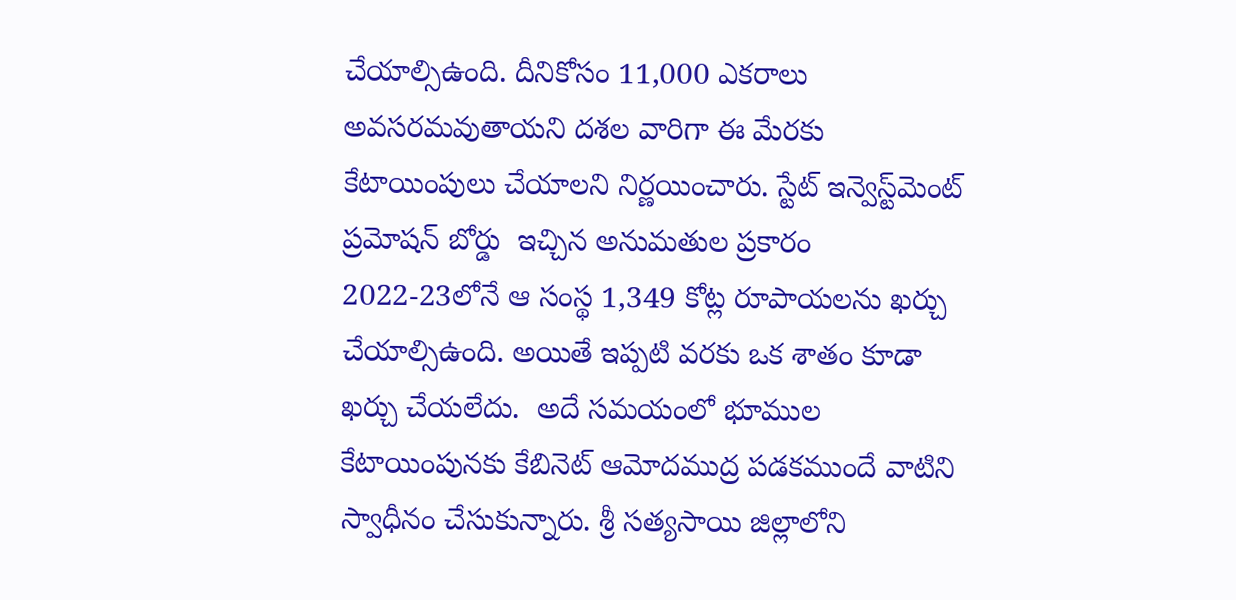చేయాల్సిఉంది. దీనికోసం 11,000 ఎకరాలు అవసరమవుతాయని దశల వారిగా ఈ మేరకు కేటాయింపులు చేయాలని నిర్ణయించారు. స్టేట్‌ ఇన్వెస్ట్‌మెంట్‌ ప్రమోషన్‌ బోర్డు  ఇచ్చిన అనుమతుల ప్రకారం 2022-23లోనే ఆ సంస్థ 1,349 కోట్ల రూపాయలను ఖర్చు చేయాల్సిఉంది. అయితే ఇప్పటి వరకు ఒక శాతం కూడా ఖర్చు చేయలేదు.  అదే సమయంలో భూముల కేటాయింపునకు కేబినెట్‌ ఆమోదముద్ర పడకముందే వాటిని స్వాధీనం చేసుకున్నారు. శ్రీ సత్యసాయి జిల్లాలోని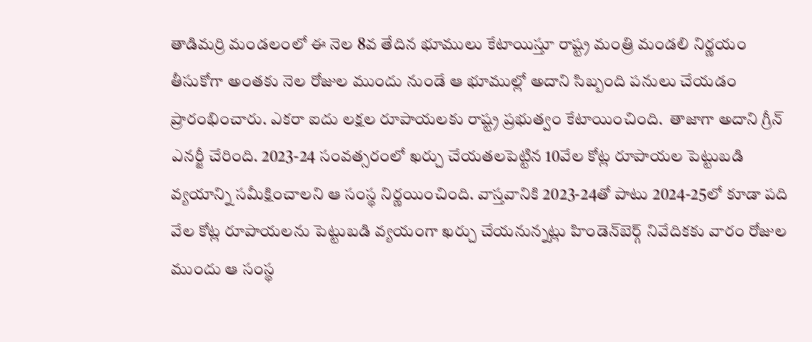తాడిమర్రి మండలంలో ఈ నెల 8వ తేదిన భూములు కేటాయిస్తూ రాష్ట్ర మంత్రి మండలి నిర్ణయం తీసుకోగా అంతకు నెల రోజుల ముందు నుండే ఆ భూముల్లో అదాని సిబ్బంది పనులు చేయడం ప్రారంభించారు. ఎకరా ఐదు లక్షల రూపాయలకు రాష్ట్ర ప్రభుత్వం కేటాయించింది.  తాజాగా అదాని గ్రీన్‌ ఎనర్జీ చేరింది. 2023-24 సంవత్సరంలో ఖర్చు చేయతలపెట్టిన 10వేల కోట్ల రూపాయల పెట్టుబడి వ్యయాన్ని సమీక్షించాలని ఆ సంస్థ నిర్ణయించింది. వాస్తవానికి 2023-24తో పాటు 2024-25లో కూడా పది వేల కోట్ల రూపాయలను పెట్టుబడి వ్యయంగా ఖర్చు చేయనున్నట్లు హిండెన్‌బెర్గ్‌ నివేదికకు వారం రోజుల ముందు ఆ సంస్థ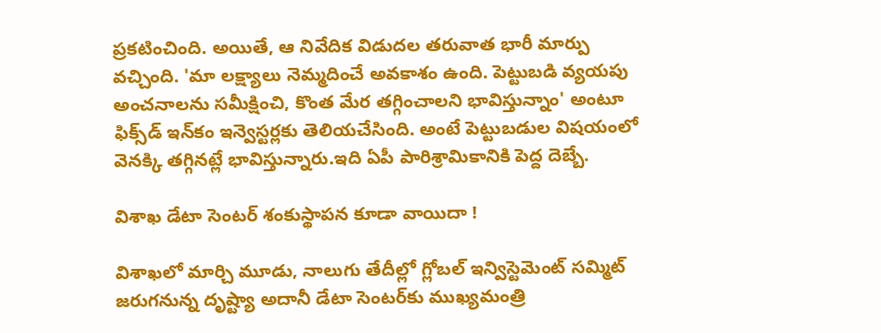ప్రకటించింది. అయితే, ఆ నివేదిక విడుదల తరువాత భారీ మార్పు వచ్చింది. 'మా లక్ష్యాలు నెమ్మదించే అవకాశం ఉంది. పెట్టుబడి వ్యయపు అంచనాలను సమీక్షించి, కొంత మేర తగ్గించాలని భావిస్తున్నాం' అంటూ ఫిక్స్‌డ్‌ ఇన్‌కం ఇన్వెస్టర్లకు తెలియచేసింది. అంటే పెట్టుబడుల విషయంలో వెనక్కి తగ్గినట్లే భావిస్తున్నారు.ఇది ఏపీ పారిశ్రామికానికి పెద్ద దెబ్బే.

విశాఖ డేటా సెంటర్ శంకుస్థాపన కూడా వాయిదా !

విశాఖలో మార్చి మూడు, నాలుగు తేదీల్లో గ్లోబల్‌ ఇన్విస్టెమెంట్‌ సమ్మిట్‌ జరుగనున్న దృష్ట్యా అదానీ డేటా సెంటర్‌కు ముఖ్యమంత్రి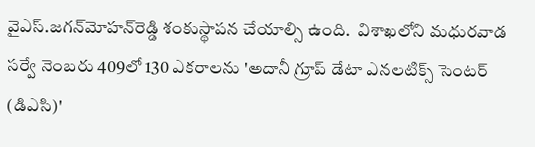వైఎస్‌.జగన్‌మోహన్‌రెడ్డి శంకుస్థాపన చేయాల్సి ఉంది.  విశాఖలోని మధురవాడ సర్వే నెంబరు 409లో 130 ఎకరాలను 'అదానీ గ్రూప్‌ డేటా ఎనలటిక్స్‌ సెంటర్‌ (డిఎసి)'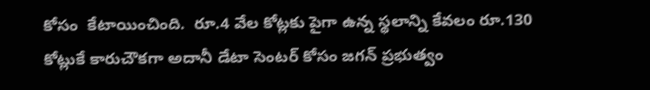కోసం  కేటాయించింది.  రూ.4 వేల కోట్లకు పైగా ఉన్న స్థలాన్ని కేవలం రూ.130 కోట్లుకే కారుచౌకగా అదానీ డేటా సెంటర్‌ కోసం జగన్‌ ప్రభుత్వం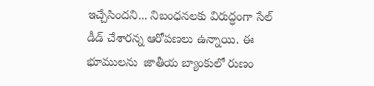ఇచ్చేసిందని... నిబంధనలకు విరుద్ధంగా సేల్ డీడ్ చేశారన్న ఆరోపణలు ఉన్నాయి. ఈ భూములను  జాతీయ బ్యాంకులో రుణం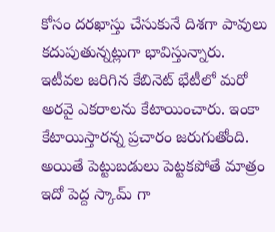కోసం దరఖాస్తు చేసుకునే దిశగా పావులు కదుపుతున్నట్లుగా భావిస్తున్నారు. ఇటీవల జరిగిన కేబినెట్ భేటీలో మరో అరవై ఎకరాలను కేటాయించారు. ఇంకా కేటాయిస్తారన్న ప్రచారం జరుగుతోంది. అయితే పెట్టుబడులు పెట్టకపోతే మాత్రం ఇదో పెద్ద స్కామ్ గా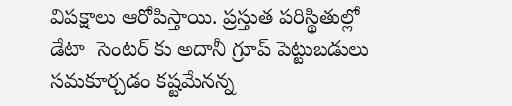విపక్షాలు ఆరోపిస్తాయి. ప్రస్తుత పరిస్థితుల్లో డేటా  సెంటర్ కు అదానీ గ్రూప్ పెట్టుబడులు సమకూర్చడం కష్టమేనన్న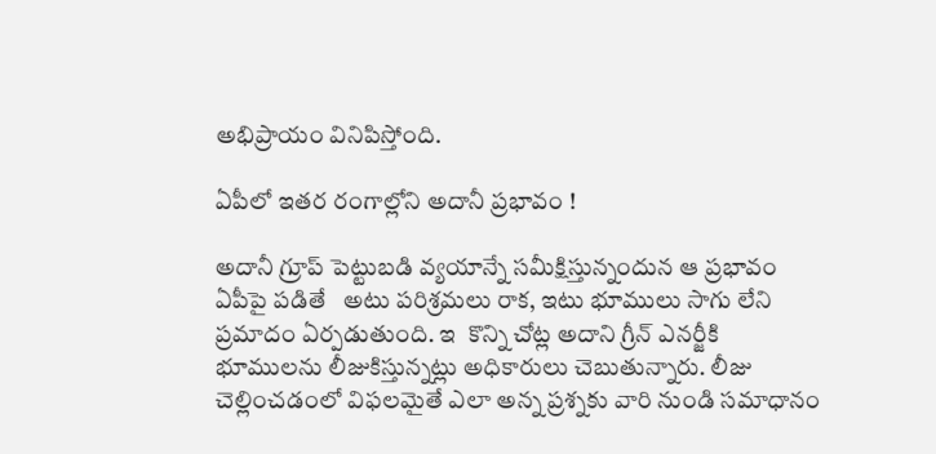అభిప్రాయం వినిపిస్తోంది.

ఏపీలో ఇతర రంగాల్లోని అదానీ ప్రభావం !

అదానీ గ్రూప్ పెట్టుబడి వ్యయాన్నే సమీక్షిస్తున్నందున ఆ ప్రభావం ఏపీపై పడితే   అటు పరిశ్రమలు రాక, ఇటు భూములు సాగు లేని ప్రమాదం ఏర్పడుతుంది. ఇ  కొన్ని చోట్ల అదాని గ్రీన్‌ ఎనర్జీకి భూములను లీజుకిస్తున్నట్లు అధికారులు చెబుతున్నారు. లీజు చెల్లించడంలో విఫలమైతే ఎలా అన్న ప్రశ్నకు వారి నుండి సమాధానం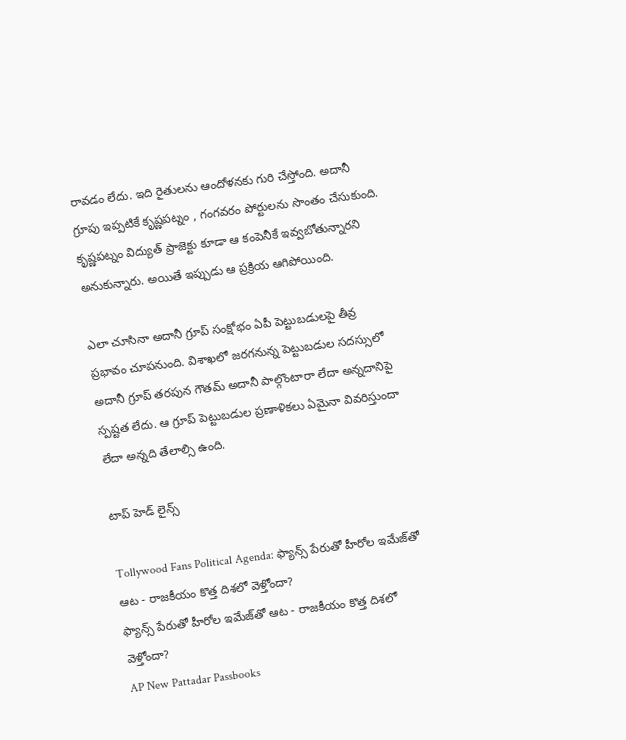రావడం లేదు. ఇది రైతులను ఆందోళనకు గురి చేస్తోంది. అదానీ గ్రూపు ఇప్పటికే కృష్ణపట్నం , గంగవరం పోర్టులను సొంతం చేసుకుంది. కృష్ణపట్నం విద్యుత్ ప్రాజెక్టు కూడా ఆ కంపెనీకే ఇవ్వబోతున్నారని అనుకున్నారు. అయితే ఇప్పుడు ఆ ప్రక్రియ ఆగిపోయింది.

ఎలా చూసినా అదానీ గ్రూప్ సంక్షోభం ఏపీ పెట్టుబడులపై తీవ్ర ప్రభావం చూపనుంది. విశాఖలో జరగనున్న పెట్టుబడుల సదస్సులో అదానీ గ్రూప్ తరపున గౌతమ్ అదానీ పాల్గొంటారా లేదా అన్నదానిపై స్పష్టత లేదు. ఆ గ్రూప్ పెట్టుబడుల ప్రణాళికలు ఏమైనా వివరిస్తుందా లేదా అన్నది తేలాల్సి ఉంది.

టాప్ హెడ్ లైన్స్

Tollywood Fans Political Agenda: ఫ్యాన్స్ పేరుతో హీరోల ఇమేజ్‌తో ఆట - రాజకీయం కొత్త దిశలో వెళ్తోందా?
ఫ్యాన్స్ పేరుతో హీరోల ఇమేజ్‌తో ఆట - రాజకీయం కొత్త దిశలో వెళ్తోందా?
AP New Pattadar Passbooks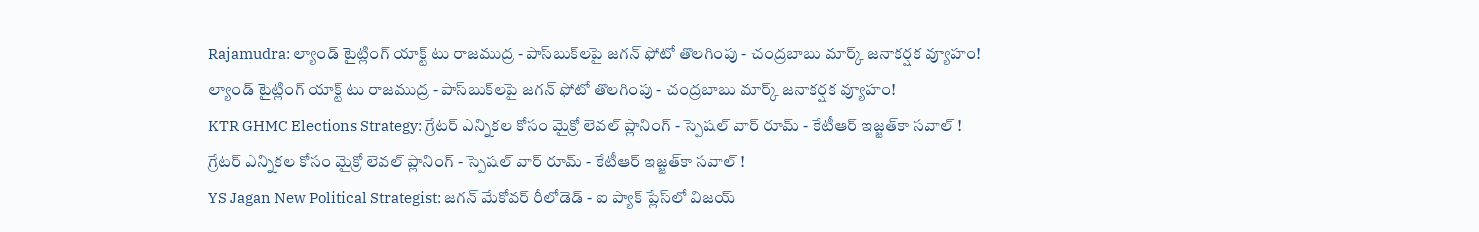Rajamudra: ల్యాండ్ టైట్లింగ్ యాక్ట్ టు రాజముద్ర - పాస్‌బుక్‌లపై జగన్ ఫోటో తొలగింపు - చంద్రబాబు మార్క్ జనాకర్షక వ్యూహం!
ల్యాండ్ టైట్లింగ్ యాక్ట్ టు రాజముద్ర - పాస్‌బుక్‌లపై జగన్ ఫోటో తొలగింపు - చంద్రబాబు మార్క్ జనాకర్షక వ్యూహం!
KTR GHMC Elections Strategy: గ్రేటర్ ఎన్నికల కోసం మైక్రో లెవల్ ప్లానింగ్ - స్పెషల్ వార్ రూమ్ - కేటీఆర్ ఇజ్జత్‌కా సవాల్ !
గ్రేటర్ ఎన్నికల కోసం మైక్రో లెవల్ ప్లానింగ్ - స్పెషల్ వార్ రూమ్ - కేటీఆర్ ఇజ్జత్‌కా సవాల్ !
YS Jagan New Political Strategist: జగన్ మేకోవర్ రీలోడెడ్ - ఐ ప్యాక్ ప్లేస్‌లో విజయ్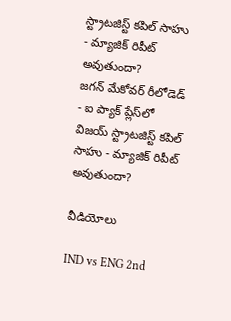స్ట్రాటజిస్ట్ కపిల్ సాహు - మ్యాజిక్ రిపీట్ అవుతుందా?
జగన్ మేకోవర్ రీలోడెడ్ - ఐ ప్యాక్ ప్లేస్‌లో విజయ్ స్ట్రాటజిస్ట్ కపిల్ సాహు - మ్యాజిక్ రిపీట్ అవుతుందా?

వీడియోలు

IND vs ENG 2nd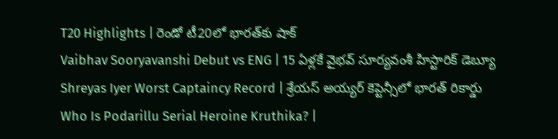T20 Highlights | రెండో టీ20లో భారత్‌కు షాక్
Vaibhav Sooryavanshi Debut vs ENG | 15 ఏళ్లకే వైభవ్ సూర్యవంశీ హిస్టారిక్ డెబ్యూ
Shreyas Iyer Worst Captaincy Record | శ్రేయస్ అయ్యర్ కెప్టెన్సీలో భారత్ రికార్డు
Who Is Podarillu Serial Heroine Kruthika? |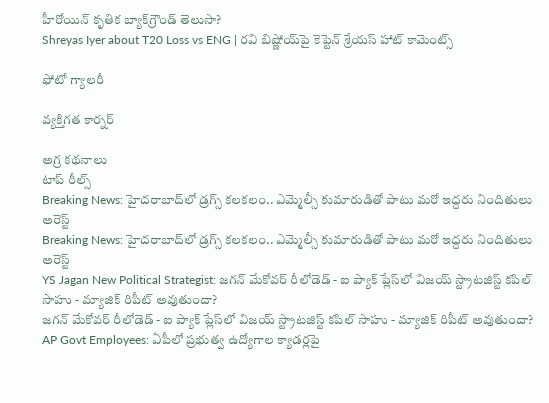హీరోయిన్ కృతిక బ్యాక్‌గ్రౌండ్ తెలుసా?
Shreyas Iyer about T20 Loss vs ENG | రవి బిష్ణోయ్‌పై కెప్టెన్ శ్రేయస్ హాట్ కామెంట్స్

ఫోటో గ్యాలరీ

వ్యక్తిగత కార్నర్

అగ్ర కథనాలు
టాప్ రీల్స్
Breaking News: హైదరాబాద్‌లో డ్రగ్స్ కలకలం.. ఎమ్మెల్సీ కుమారుడితో పాటు మరో ఇద్దరు నిందితులు అరెస్ట్
Breaking News: హైదరాబాద్‌లో డ్రగ్స్ కలకలం.. ఎమ్మెల్సీ కుమారుడితో పాటు మరో ఇద్దరు నిందితులు అరెస్ట్
YS Jagan New Political Strategist: జగన్ మేకోవర్ రీలోడెడ్ - ఐ ప్యాక్ ప్లేస్‌లో విజయ్ స్ట్రాటజిస్ట్ కపిల్ సాహు - మ్యాజిక్ రిపీట్ అవుతుందా?
జగన్ మేకోవర్ రీలోడెడ్ - ఐ ప్యాక్ ప్లేస్‌లో విజయ్ స్ట్రాటజిస్ట్ కపిల్ సాహు - మ్యాజిక్ రిపీట్ అవుతుందా?
AP Govt Employees: ఏపీలో ప్రభుత్వ ఉద్యోగాల క్యాడర్లపై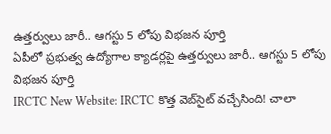ఉత్తర్వులు జారీ.. ఆగస్టు 5 లోపు విభజన పూర్తి
ఏపీలో ప్రభుత్వ ఉద్యోగాల క్యాడర్లపై ఉత్తర్వులు జారీ.. ఆగస్టు 5 లోపు విభజన పూర్తి
IRCTC New Website: IRCTC కొత్త వెబ్‌సైట్ వచ్చేసింది! చాలా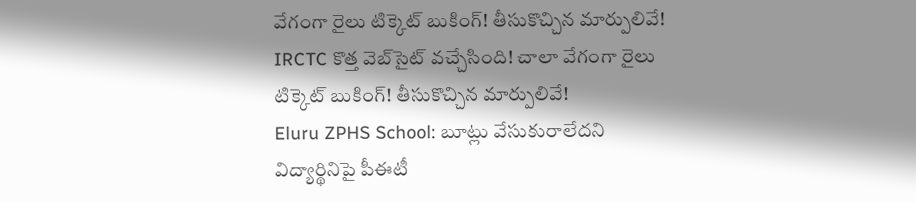వేగంగా రైలు టిక్కెట్ బుకింగ్! తీసుకొచ్చిన మార్పులివే!
IRCTC కొత్త వెబ్‌సైట్ వచ్చేసింది! చాలా వేగంగా రైలు టిక్కెట్ బుకింగ్! తీసుకొచ్చిన మార్పులివే!
Eluru ZPHS School: బూట్లు వేసుకురాలేదని విద్యార్థినిపై పీఈటీ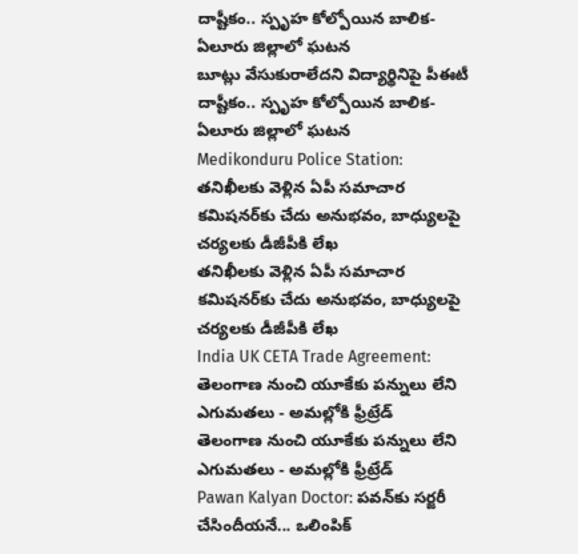దాష్టీకం.. స్పృహ కోల్పోయిన బాలిక- ఏలూరు జిల్లాలో ఘటన
బూట్లు వేసుకురాలేదని విద్యార్థినిపై పీఈటీ దాష్టీకం.. స్పృహ కోల్పోయిన బాలిక- ఏలూరు జిల్లాలో ఘటన
Medikonduru Police Station: తనిఖీలకు వెళ్లిన ఏపీ సమాచార కమిషనర్‌కు చేదు అనుభవం, బాధ్యులపై చర్యలకు డీజీపీకి లేఖ
తనిఖీలకు వెళ్లిన ఏపీ సమాచార కమిషనర్‌కు చేదు అనుభవం, బాధ్యులపై చర్యలకు డీజీపీకి లేఖ
India UK CETA Trade Agreement: తెలంగాణ నుంచి యూకేకు పన్నులు లేని ఎగుమతలు - అమల్లోకి ఫ్రీట్రేడ్
తెలంగాణ నుంచి యూకేకు పన్నులు లేని ఎగుమతలు - అమల్లోకి ఫ్రీట్రేడ్
Pawan Kalyan Doctor: పవన్‌కు సర్జరీ చేసిందీయనే... ఒలింపిక్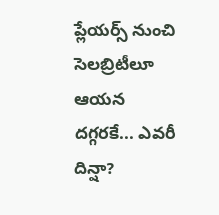ప్లేయర్స్ నుంచి సెలబ్రిటీలూ ఆయన దగ్గరకే... ఎవరీ దిన్షా?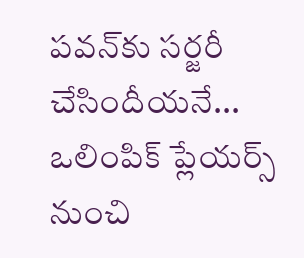పవన్‌కు సర్జరీ చేసిందీయనే... ఒలింపిక్ ప్లేయర్స్ నుంచి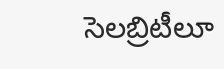సెలబ్రిటీలూ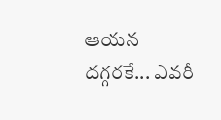ఆయన దగ్గరకే... ఎవరీ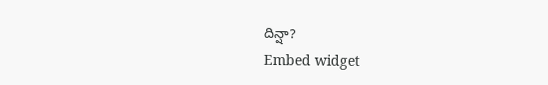దిన్షా?
Embed widget